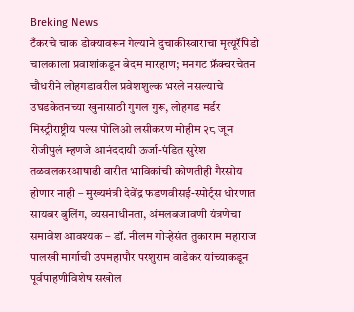Breking News
टँकरचे चाक डोक्यावरून गेल्याने दुचाकीस्वाराचा मृत्यूरॅपिडो चालकाला प्रवाशांकडून बेदम मारहाण; मनगट फ्रॅक्चरचेतन चौधरीने लोहगडावरील प्रवेशशुल्क भरले नसल्याचे उघडकेतनच्या खुनासाठी गुगल गुरू, लोहगड मर्डर मिस्ट्रीराष्ट्रीय पल्स पोलिओ लसीकरण मोहीम २८ जून रोजीपुलं म्हणजे आनंददायी ऊर्जा-पंडित सुरेश तळवलकरआषाढी वारीत भाविकांची कोणतीही गैरसोय होणार नाही – मुख्यमंत्री देवेंद्र फडणवीसई-स्पोर्ट्स धोरणात सायबर बुलिंग, व्यसनाधीनता, अंमलबजावणी यंत्रणेचा समावेश आवश्यक – डॉ. नीलम गोऱ्हेसंत तुकाराम महाराज पालखी मार्गाची उपमहापौर परशुराम वाडेकर यांच्याकडून पूर्वपाहणीविशेष सखोल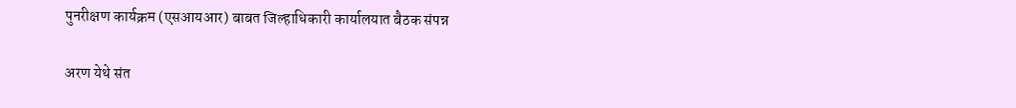पुनरीक्षण कार्यक्रम (एसआयआर) बाबत जिल्हाधिकारी कार्यालयात बैठक संपन्न

अरण येथे संत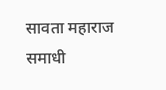सावता महाराज समाधी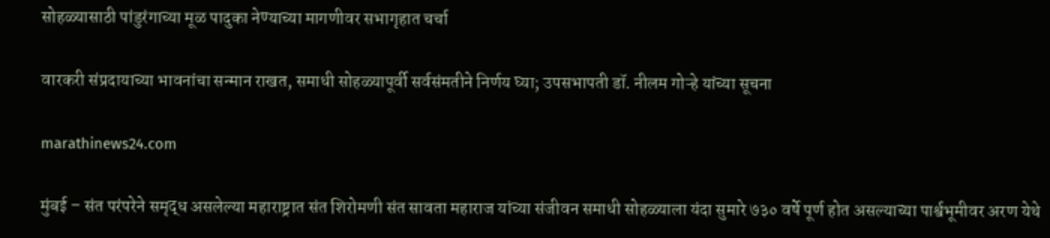सोहळ्यासाठी पांडुरंगाच्या मूळ पादुका नेण्याच्या मागणीवर सभागृहात चर्चा

वारकरी संप्रदायाच्या भावनांचा सन्मान राखत, समाधी सोहळ्यापूर्वी सर्वसंमतीने निर्णय घ्या; उपसभापती डॉ. नीलम गोऱ्हे यांच्या सूचना

marathinews24.com

मुंबई – संत परंपरेने समृद्ध असलेल्या महाराष्ट्रात संत शिरोमणी संत सावता महाराज यांच्या संजीवन समाधी सोहळ्याला यंदा सुमारे ७३० वर्षे पूर्ण होत असल्याच्या पार्श्वभूमीवर अरण येथे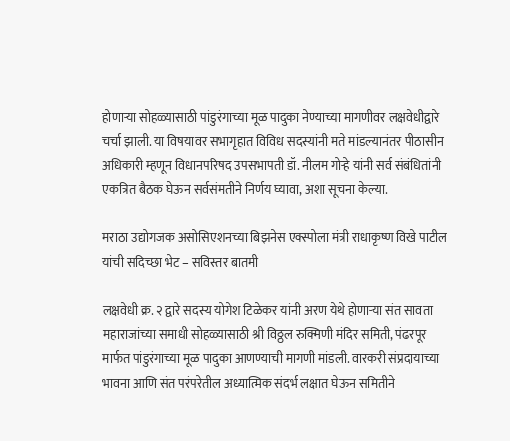होणाऱ्या सोहळ्यासाठी पांडुरंगाच्या मूळ पादुका नेण्याच्या मागणीवर लक्षवेधीद्वारे चर्चा झाली. या विषयावर सभागृहात विविध सदस्यांनी मते मांडल्यानंतर पीठासीन अधिकारी म्हणून विधानपरिषद उपसभापती डॉ. नीलम गोऱ्हे यांनी सर्व संबंधितांनी एकत्रित बैठक घेऊन सर्वसंमतीने निर्णय घ्यावा, अशा सूचना केल्या.

मराठा उद्योगजक असोसिएशनच्या बिझनेस एक्स्पोला मंत्री राधाकृष्ण विखे पाटील यांची सदिच्छा भेट – सविस्तर बातमी

लक्षवेधी क्र. २ द्वारे सदस्य योगेश टिळेकर यांनी अरण येथे होणाऱ्या संत सावता महाराजांच्या समाधी सोहळ्यासाठी श्री विठ्ठल रुक्मिणी मंदिर समिती, पंढरपूर मार्फत पांडुरंगाच्या मूळ पादुका आणण्याची मागणी मांडली. वारकरी संप्रदायाच्या भावना आणि संत परंपरेतील अध्यात्मिक संदर्भ लक्षात घेऊन समितीने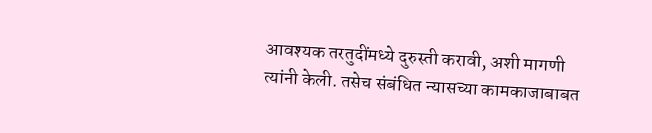आवश्यक तरतुदींमध्ये दुरुस्ती करावी, अशी मागणी त्यांनी केली. तसेच संबंधित न्यासच्या कामकाजाबाबत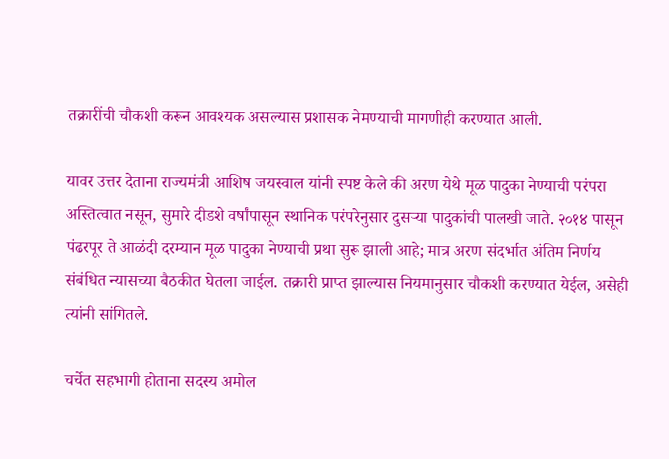तक्रारींची चौकशी करून आवश्यक असल्यास प्रशासक नेमण्याची मागणीही करण्यात आली.

यावर उत्तर देताना राज्यमंत्री आशिष जयस्वाल यांनी स्पष्ट केले की अरण येथे मूळ पादुका नेण्याची परंपरा अस्तित्वात नसून, सुमारे दीडशे वर्षांपासून स्थानिक परंपरेनुसार दुसऱ्या पादुकांची पालखी जाते. २०१४ पासून पंढरपूर ते आळंदी दरम्यान मूळ पादुका नेण्याची प्रथा सुरू झाली आहे; मात्र अरण संदर्भात अंतिम निर्णय संबंधित न्यासच्या बैठकीत घेतला जाईल. तक्रारी प्राप्त झाल्यास नियमानुसार चौकशी करण्यात येईल, असेही त्यांनी सांगितले.

चर्चेत सहभागी होताना सदस्य अमोल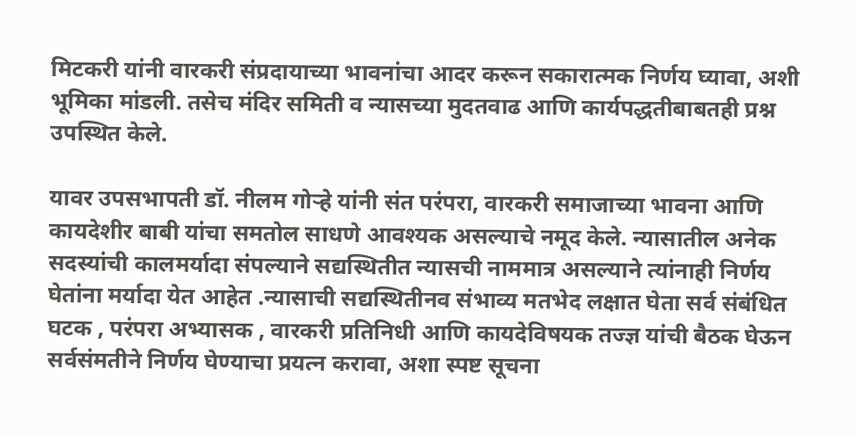मिटकरी यांनी वारकरी संप्रदायाच्या भावनांचा आदर करून सकारात्मक निर्णय घ्यावा, अशी भूमिका मांडली. तसेच मंदिर समिती व न्यासच्या मुदतवाढ आणि कार्यपद्धतीबाबतही प्रश्न उपस्थित केले.

यावर उपसभापती डॉ. नीलम गोऱ्हे यांनी संत परंपरा, वारकरी समाजाच्या भावना आणि कायदेशीर बाबी यांचा समतोल साधणे आवश्यक असल्याचे नमूद केले. न्यासातील अनेक सदस्यांची कालमर्यादा संपल्याने सद्यस्थितीत न्यासची नाममात्र असल्याने त्यांनाही निर्णय घेतांना मर्यादा येत आहेत .न्यासाची सद्यस्थितीनव संभाव्य मतभेद लक्षात घेता सर्व संबंधित घटक , परंपरा अभ्यासक , वारकरी प्रतिनिधी आणि कायदेविषयक तज्ज्ञ यांची बैठक घेऊन सर्वसंमतीने निर्णय घेण्याचा प्रयत्न करावा, अशा स्पष्ट सूचना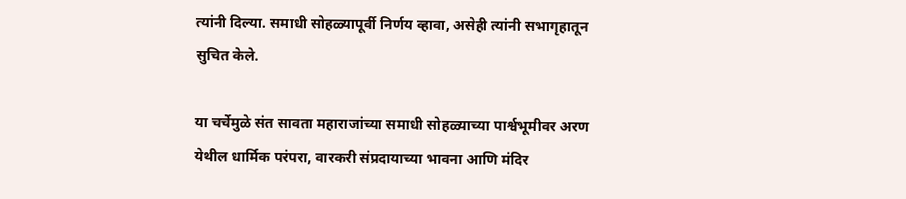त्यांनी दिल्या. समाधी सोहळ्यापूर्वी निर्णय व्हावा, असेही त्यांनी सभागृहातून सुचित केले.

या चर्चेमुळे संत सावता महाराजांच्या समाधी सोहळ्याच्या पार्श्वभूमीवर अरण येथील धार्मिक परंपरा, वारकरी संप्रदायाच्या भावना आणि मंदिर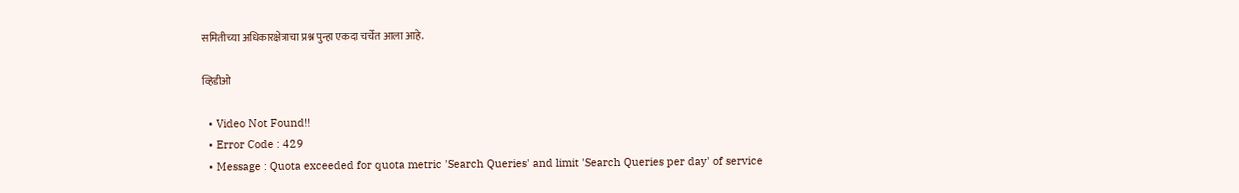समितीच्या अधिकारक्षेत्राचा प्रश्न पुन्हा एकदा चर्चेत आला आहे.

व्हिडीओ

  • Video Not Found!!
  • Error Code : 429
  • Message : Quota exceeded for quota metric 'Search Queries' and limit 'Search Queries per day' of service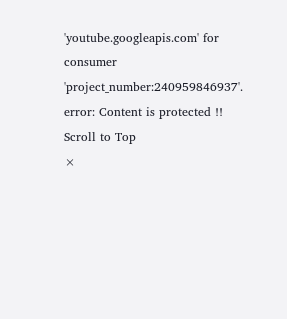'youtube.googleapis.com' for consumer 'project_number:240959846937'.
error: Content is protected !!
Scroll to Top
×